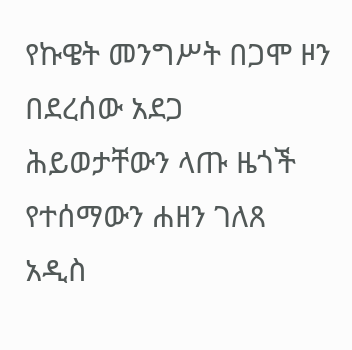የኩዌት መንግሥት በጋሞ ዞን በደረሰው አደጋ ሕይወታቸውን ላጡ ዜጎች የተሰማውን ሐዘን ገለጸ
አዲስ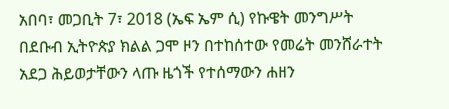አበባ፣ መጋቢት 7፣ 2018 (ኤፍ ኤም ሲ) የኩዌት መንግሥት በደቡብ ኢትዮጵያ ክልል ጋሞ ዞን በተከሰተው የመሬት መንሸራተት አደጋ ሕይወታቸውን ላጡ ዜጎች የተሰማውን ሐዘን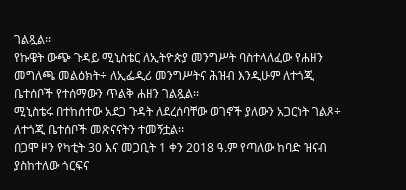ገልጿል፡፡
የኩዌት ውጭ ጉዳይ ሚኒስቴር ለኢትዮጵያ መንግሥት ባስተላለፈው የሐዘን መግለጫ መልዕክት÷ ለኢፌዲሪ መንግሥትና ሕዝብ እንዲሁም ለተጎጂ ቤተሰቦች የተሰማውን ጥልቅ ሐዘን ገልጿል፡፡
ሚኒስቴሩ በተከሰተው አደጋ ጉዳት ለደረሰባቸው ወገኖች ያለውን አጋርነት ገልጾ÷ ለተጎጂ ቤተሰቦች መጽናናትን ተመኝቷል፡፡
በጋሞ ዞን የካቲት 30 እና መጋቢት 1 ቀን 2018 ዓ.ም የጣለው ከባድ ዝናብ ያስከተለው ጎርፍና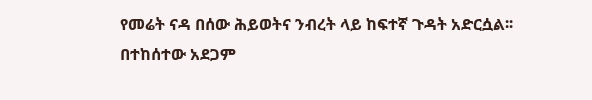የመሬት ናዳ በሰው ሕይወትና ንብረት ላይ ከፍተኛ ጉዳት አድርሷል፡፡
በተከሰተው አደጋም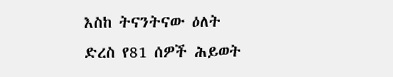እስከ ትናንትናው ዕለት ድረስ የ81 ሰዎች ሕይወት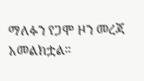ማለፉን የጋሞ ዞን መረጃ አመልክቷል፡፡